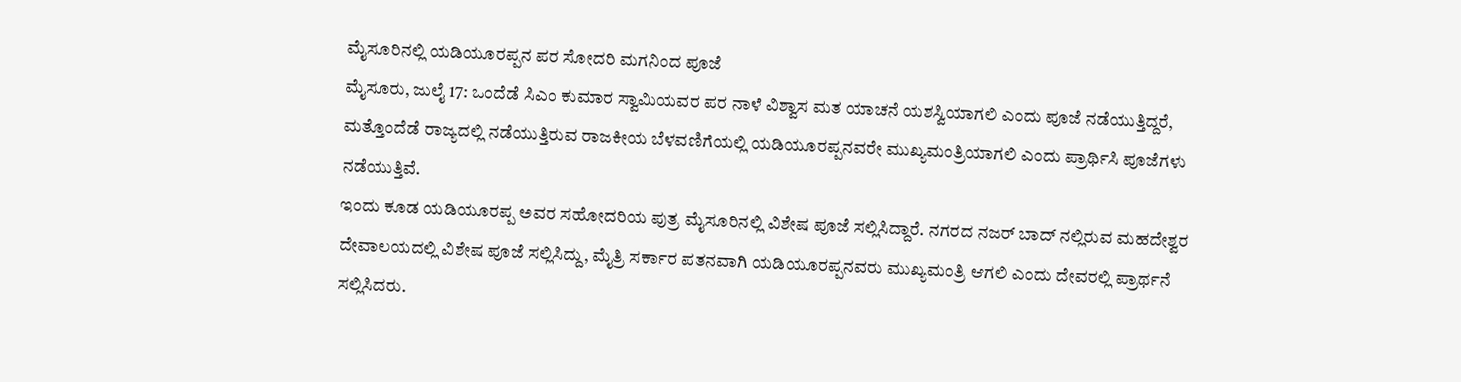ಮೈಸೂರಿನಲ್ಲಿ ಯಡಿಯೂರಪ್ಪನ ಪರ ಸೋದರಿ ಮಗನಿಂದ ಪೂಜೆ
ಮೈಸೂರು, ಜುಲೈ 17: ಒಂದೆಡೆ ಸಿಎಂ ಕುಮಾರ ಸ್ವಾಮಿಯವರ ಪರ ನಾಳೆ ವಿಶ್ವಾಸ ಮತ ಯಾಚನೆ ಯಶಸ್ವಿಯಾಗಲಿ ಎಂದು ಪೂಜೆ ನಡೆಯುತ್ತಿದ್ದರೆ, ಮತ್ತೊಂದೆಡೆ ರಾಜ್ಯದಲ್ಲಿ ನಡೆಯುತ್ತಿರುವ ರಾಜಕೀಯ ಬೆಳವಣಿಗೆಯಲ್ಲಿ ಯಡಿಯೂರಪ್ಪನವರೇ ಮುಖ್ಯಮಂತ್ರಿಯಾಗಲಿ ಎಂದು ಪ್ರಾರ್ಥಿಸಿ ಪೂಜೆಗಳು ನಡೆಯುತ್ತಿವೆ.
ಇಂದು ಕೂಡ ಯಡಿಯೂರಪ್ಪ ಅವರ ಸಹೋದರಿಯ ಪುತ್ರ ಮೈಸೂರಿನಲ್ಲಿ ವಿಶೇಷ ಪೂಜೆ ಸಲ್ಲಿಸಿದ್ದಾರೆ. ನಗರದ ನಜರ್ ಬಾದ್ ನಲ್ಲಿರುವ ಮಹದೇಶ್ವರ ದೇವಾಲಯದಲ್ಲಿ ವಿಶೇಷ ಪೂಜೆ ಸಲ್ಲಿಸಿದ್ದು, ಮೈತ್ರಿ ಸರ್ಕಾರ ಪತನವಾಗಿ ಯಡಿಯೂರಪ್ಪನವರು ಮುಖ್ಯಮಂತ್ರಿ ಆಗಲಿ ಎಂದು ದೇವರಲ್ಲಿ ಪ್ರಾರ್ಥನೆ ಸಲ್ಲಿಸಿದರು.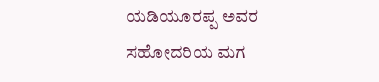ಯಡಿಯೂರಪ್ಪ ಅವರ ಸಹೋದರಿಯ ಮಗ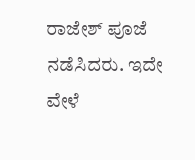ರಾಜೇಶ್ ಪೂಜೆ ನಡೆಸಿದರು. ಇದೇ ವೇಳೆ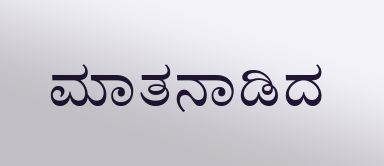ಮಾತನಾಡಿದ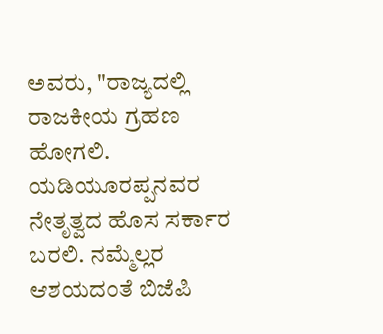ಅವರು, "ರಾಜ್ಯದಲ್ಲಿ ರಾಜಕೀಯ ಗ್ರಹಣ ಹೋಗಲಿ. ಯಡಿಯೂರಪ್ಪನವರ ನೇತೃತ್ವದ ಹೊಸ ಸರ್ಕಾರ ಬರಲಿ. ನಮ್ಮೆಲ್ಲರ ಆಶಯದಂತೆ ಬಿಜೆಪಿ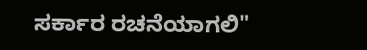ಸರ್ಕಾರ ರಚನೆಯಾಗಲಿ"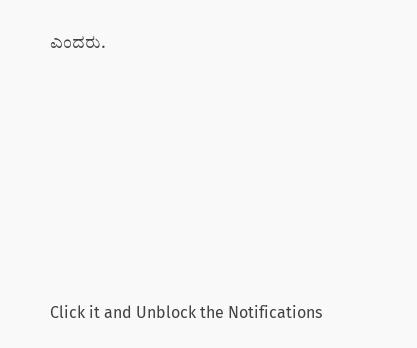ಎಂದರು.












Click it and Unblock the Notifications